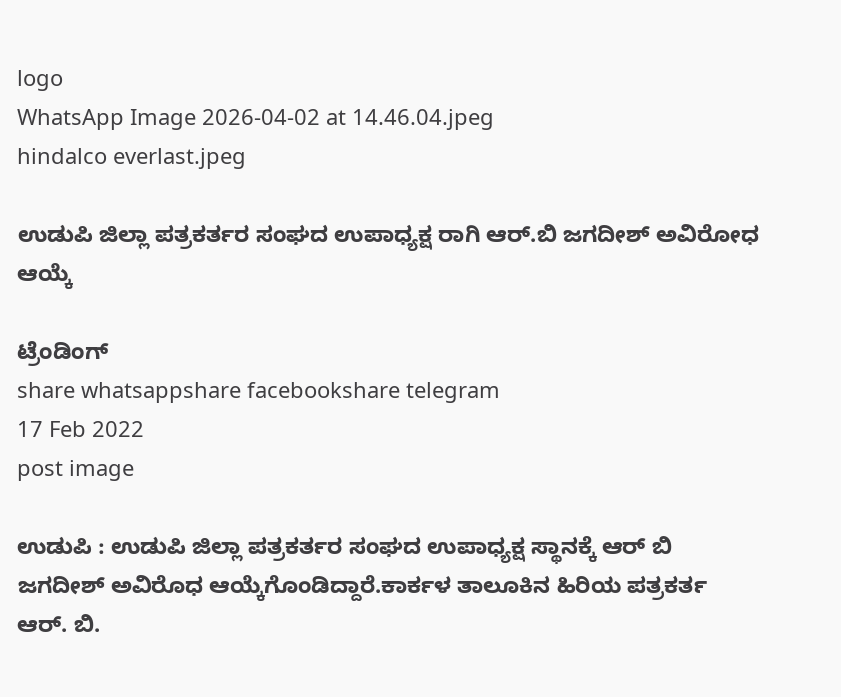logo
WhatsApp Image 2026-04-02 at 14.46.04.jpeg
hindalco everlast.jpeg

ಉಡುಪಿ ಜಿಲ್ಲಾ ಪತ್ರಕರ್ತರ ಸಂಘದ ಉಪಾಧ್ಯಕ್ಷ ರಾಗಿ ಆರ್.ಬಿ ಜಗದೀಶ್ ಅವಿರೋಧ ಆಯ್ಕೆ

ಟ್ರೆಂಡಿಂಗ್
share whatsappshare facebookshare telegram
17 Feb 2022
post image

ಉಡುಪಿ : ಉಡುಪಿ ಜಿಲ್ಲಾ ಪತ್ರಕರ್ತರ ಸಂಘದ ಉಪಾಧ್ಯಕ್ಷ ಸ್ಥಾನಕ್ಕೆ ಆರ್ ಬಿ ಜಗದೀಶ್ ಅವಿರೊಧ ಆಯ್ಕೆಗೊಂಡಿದ್ದಾರೆ.ಕಾರ್ಕಳ ತಾಲೂಕಿನ ಹಿರಿಯ ಪತ್ರಕರ್ತ ಆರ್. ಬಿ.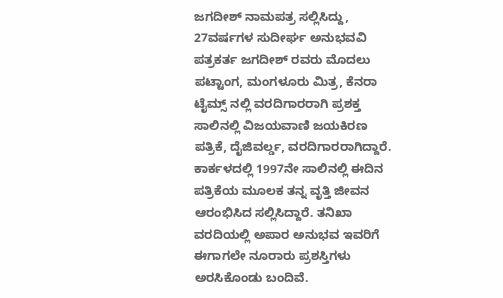ಜಗದೀಶ್ ನಾಮಪತ್ರ ಸಲ್ಲಿಸಿದ್ದು, 27ವರ್ಷಗಳ ಸುದೀರ್ಘ ಅನುಭವವಿ ಪತ್ರಕರ್ತ ಜಗದೀಶ್ ರವರು ಮೊದಲು ಪಟ್ಟಾಂಗ, ಮಂಗಳೂರು ಮಿತ್ರ, ಕೆನರಾ ಟೈಮ್ಸ್ ನಲ್ಲಿ ವರದಿಗಾರರಾಗಿ ಪ್ರಶಕ್ತ ಸಾಲಿನಲ್ಲಿ ವಿಜಯವಾಣಿ ಜಯಕಿರಣ ಪತ್ರಿಕೆ, ದೈಜಿವರ್ಲ್ಡ, ವರದಿಗಾರರಾಗಿದ್ದಾರೆ. ಕಾರ್ಕಳದಲ್ಲಿ 1997ನೇ ಸಾಲಿನಲ್ಲಿ ಈದಿನ ಪತ್ರಿಕೆಯ ಮೂಲಕ ತನ್ನ ವೃತ್ತಿ ಜೀವನ ಆರಂಭಿಸಿದ ಸಲ್ಲಿಸಿದ್ದಾರೆ. ತನಿಖಾ ವರದಿಯಲ್ಲಿ ಅಪಾರ ಅನುಭವ ಇವರಿಗೆ ಈಗಾಗಲೇ ನೂರಾರು ಪ್ರಶಸ್ತಿಗಳು ಅರಸಿಕೊಂಡು ಬಂದಿವೆ.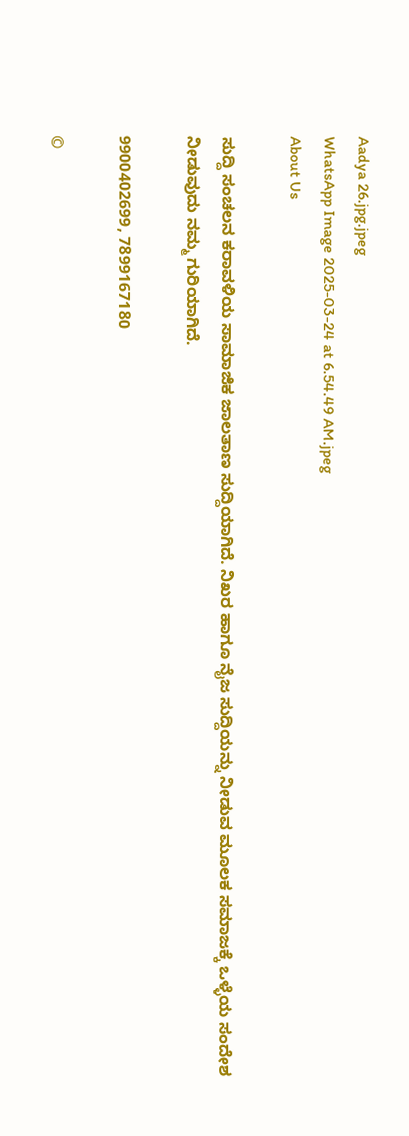Aadya 26.jpg.jpeg
WhatsApp Image 2025-03-24 at 6.54.49 AM.jpeg
About Us

ಸುದ್ದಿ ಸಂಚಲನ ಕರಾವಳಿಯ ಸಾಮಾಜಿಕ ಜಾಲತಾಣ ಸುದ್ದಿಯಾಗಿದೆ. ನಿಖರ ಹಾಗೂ ನೈಜ ಸುದ್ದಿಯನ್ನು ನೀಡುವ ಮೂಲಕ ಸಮಾಜಕ್ಕೆ ಒಳ್ಳೆಯ ಸಂದೇಶ ನೀಡುವುದು ನಮ್ಮ ಗುರಿಯಾಗಿದೆ.

9900402699, 7899167180

©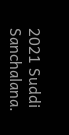2021 Suddi Sanchalana.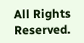All Rights Reserved.